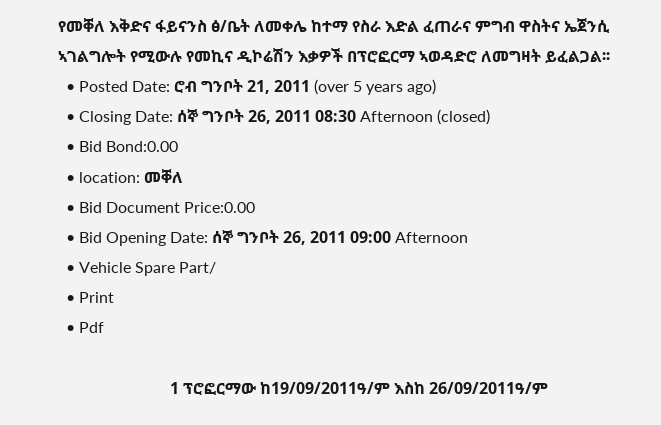የመቐለ እቅድና ፋይናንስ ፅ/ቤት ለመቀሌ ከተማ የስራ እድል ፈጠራና ምግብ ዋስትና ኤጀንሲ ኣገልግሎት የሚውሉ የመኪና ዲኮሬሽን እቃዎች በፕሮፎርማ ኣወዳድሮ ለመግዛት ይፈልጋል፡፡
  • Posted Date: ሮብ ግንቦት 21, 2011 (over 5 years ago)
  • Closing Date: ሰኞ ግንቦት 26, 2011 08:30 Afternoon (closed)
  • Bid Bond:0.00
  • location: መቐለ
  • Bid Document Price:0.00
  • Bid Opening Date: ሰኞ ግንቦት 26, 2011 09:00 Afternoon
  • Vehicle Spare Part/
  • Print
  • Pdf

                            1 ፕሮፎርማው ከ19/09/2011ዓ/ም እስከ 26/09/2011ዓ/ም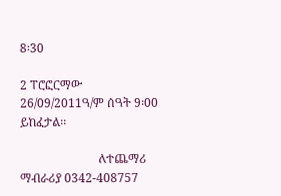8፡30

2 ፐሮፎርማው 26/09/2011ዓ/ም ሰዓት 9፡00 ይከፈታል፡፡

                          ለተጨማሪ ማብራሪያ 0342-408757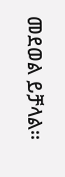መደወል ይቻላል፡፡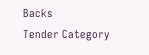Backs
Tender Category